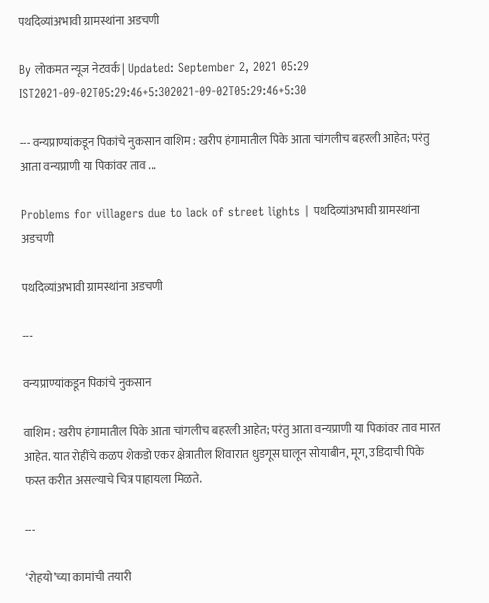पथदिव्यांअभावी ग्रामस्थांना अडचणी

By लोकमत न्यूज नेटवर्क | Updated: September 2, 2021 05:29 IST2021-09-02T05:29:46+5:302021-09-02T05:29:46+5:30

--- वन्यप्राण्यांकडून पिकांचे नुकसान वाशिम : खरीप हंगामातील पिके आता चांगलीच बहरली आहेत; परंतु आता वन्यप्राणी या पिकांवर ताव ...

Problems for villagers due to lack of street lights | पथदिव्यांअभावी ग्रामस्थांना अडचणी

पथदिव्यांअभावी ग्रामस्थांना अडचणी

---

वन्यप्राण्यांकडून पिकांचे नुकसान

वाशिम : खरीप हंगामातील पिके आता चांगलीच बहरली आहेत; परंतु आता वन्यप्राणी या पिकांवर ताव मारत आहेत. यात रोहींचे कळप शेकडो एकर क्षेत्रातील शिवारात धुडगूस घालून सोयाबीन, मूग, उडिदाची पिके फस्त करीत असल्याचे चित्र पाहायला मिळते.

---

‘रोहयो’च्या कामांची तयारी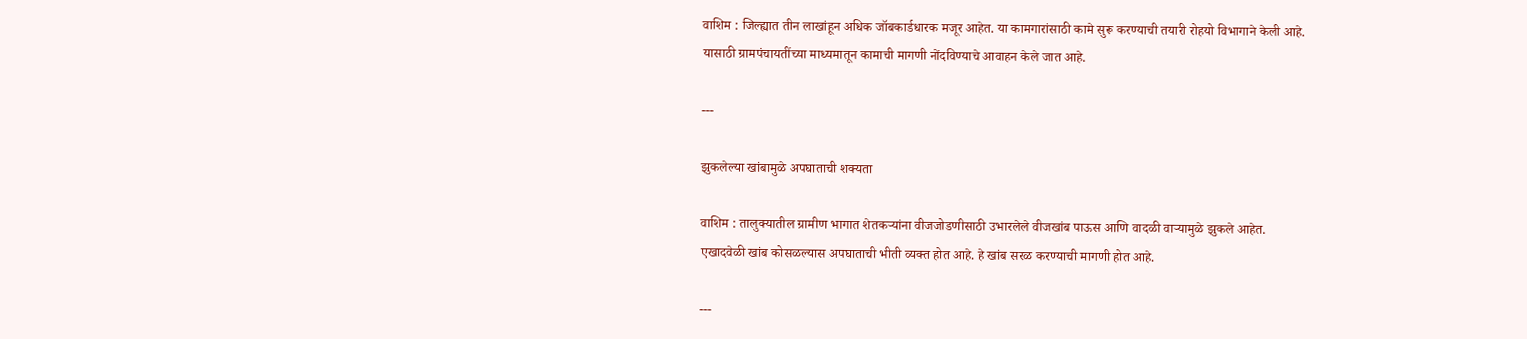वाशिम : जिल्ह्यात तीन लाखांहून अधिक जॉबकार्डधारक मजूर आहेत. या कामगारांसाठी कामे सुरू करण्याची तयारी रोहयो विभागाने केली आहे. यासाठी ग्रामपंचायतींच्या माध्यमातून कामाची मागणी नोंदविण्याचे आवाहन केले जात आहे.

---

झुकलेल्या खांबामुळे अपघाताची शक्यता

वाशिम : तालुक्यातील ग्रामीण भागात शेतकऱ्यांना वीजजोडणीसाठी उभारलेले वीजखांब पाऊस आणि वादळी वाऱ्यामुळे झुकले आहेत. एखादवेळी खांब कोसळल्यास अपघाताची भीती व्यक्त होत आहे. हे खांब सरळ करण्याची मागणी होत आहे.

---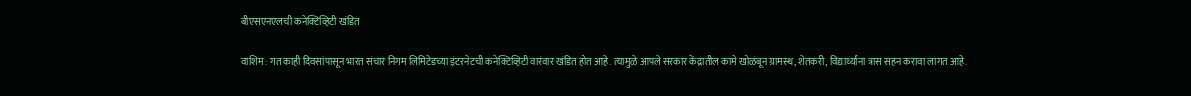बीएसएनएलची कनेक्टिव्हिटी खंडित

वाशिम : गत काही दिवसांपासून भारत संचार निगम लिमिटेडच्या इंटरनेटची कनेक्टिव्हिटी वारंवार खंडित होत आहे. त्यामुळे आपले सरकार केंद्रातील कामे खोळंबून ग्रामस्थ, शेतकरी, विद्यार्थ्यांना त्रास सहन करावा लागत आहे.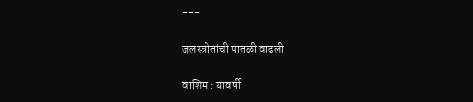---

जलस्त्रोतांची पातळी वाढली

वाशिम : यावर्षी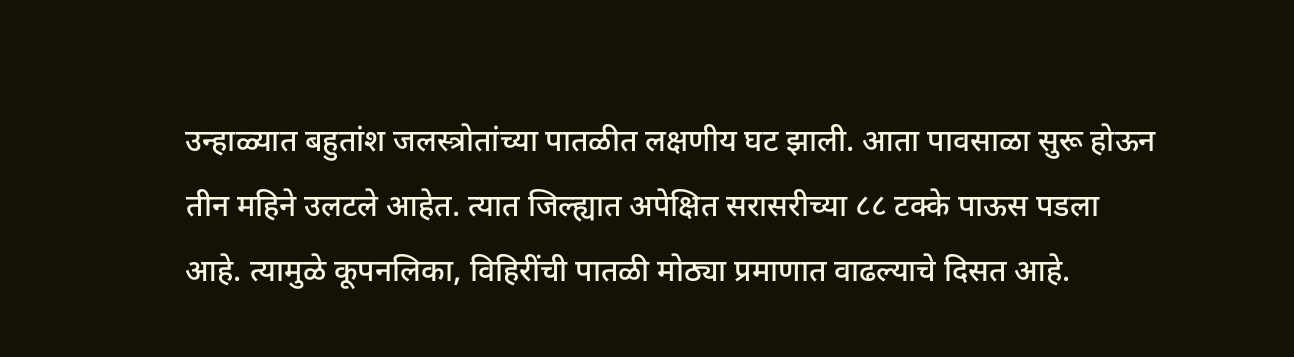उन्हाळ्यात बहुतांश जलस्त्रोतांच्या पातळीत लक्षणीय घट झाली. आता पावसाळा सुरू होऊन तीन महिने उलटले आहेत. त्यात जिल्ह्यात अपेक्षित सरासरीच्या ८८ टक्के पाऊस पडला आहे. त्यामुळे कूपनलिका, विहिरींची पातळी मोठ्या प्रमाणात वाढल्याचे दिसत आहे.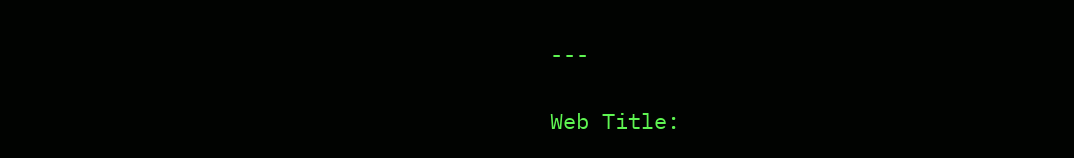---

Web Title: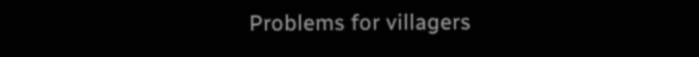Problems for villagers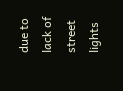due to lack of street lights